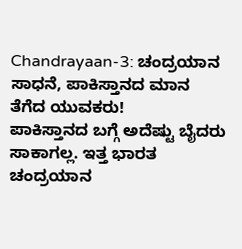Chandrayaan-3: ಚಂದ್ರಯಾನ ಸಾಧನೆ, ಪಾಕಿಸ್ತಾನದ ಮಾನ ತೆಗೆದ ಯುವಕರು!
ಪಾಕಿಸ್ತಾನದ ಬಗ್ಗೆ ಅದೆಷ್ಟು ಬೈದರು ಸಾಕಾಗಲ್ಲ. ಇತ್ತ ಭಾರತ ಚಂದ್ರಯಾನ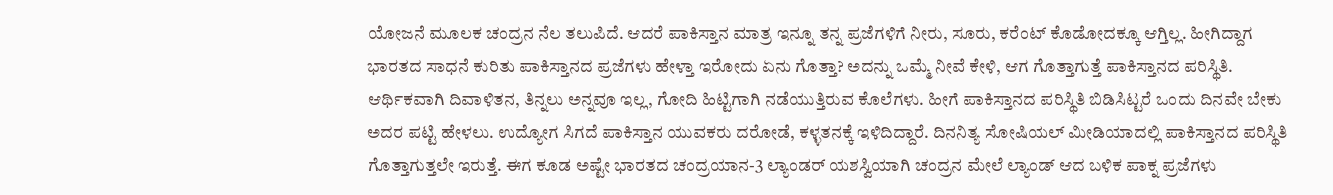ಯೋಜನೆ ಮೂಲಕ ಚಂದ್ರನ ನೆಲ ತಲುಪಿದೆ. ಆದರೆ ಪಾಕಿಸ್ತಾನ ಮಾತ್ರ ಇನ್ನೂ ತನ್ನ ಪ್ರಜೆಗಳಿಗೆ ನೀರು, ಸೂರು, ಕರೆಂಟ್ ಕೊಡೋದಕ್ಕೂ ಆಗ್ತಿಲ್ಲ. ಹೀಗಿದ್ದಾಗ ಭಾರತದ ಸಾಧನೆ ಕುರಿತು ಪಾಕಿಸ್ತಾನದ ಪ್ರಜೆಗಳು ಹೇಳ್ತಾ ಇರೋದು ಏನು ಗೊತ್ತಾ? ಅದನ್ನು ಒಮ್ಮೆ ನೀವೆ ಕೇಳಿ, ಆಗ ಗೊತ್ತಾಗುತ್ತೆ ಪಾಕಿಸ್ತಾನದ ಪರಿಸ್ಥಿತಿ.
ಆರ್ಥಿಕವಾಗಿ ದಿವಾಳಿತನ, ತಿನ್ನಲು ಅನ್ನವೂ ಇಲ್ಲ, ಗೋದಿ ಹಿಟ್ಟಿಗಾಗಿ ನಡೆಯುತ್ತಿರುವ ಕೊಲೆಗಳು. ಹೀಗೆ ಪಾಕಿಸ್ತಾನದ ಪರಿಸ್ಥಿತಿ ಬಿಡಿಸಿಟ್ಟರೆ ಒಂದು ದಿನವೇ ಬೇಕು ಅದರ ಪಟ್ಟಿ ಹೇಳಲು. ಉದ್ಯೋಗ ಸಿಗದೆ ಪಾಕಿಸ್ತಾನ ಯುವಕರು ದರೋಡೆ, ಕಳ್ಳತನಕ್ಕೆ ಇಳಿದಿದ್ದಾರೆ. ದಿನನಿತ್ಯ ಸೋಷಿಯಲ್ ಮೀಡಿಯಾದಲ್ಲಿ ಪಾಕಿಸ್ತಾನದ ಪರಿಸ್ಥಿತಿ ಗೊತ್ತಾಗುತ್ತಲೇ ಇರುತ್ತೆ. ಈಗ ಕೂಡ ಅಷ್ಟೇ ಭಾರತದ ಚಂದ್ರಯಾನ-3 ಲ್ಯಾಂಡರ್ ಯಶಸ್ವಿಯಾಗಿ ಚಂದ್ರನ ಮೇಲೆ ಲ್ಯಾಂಡ್ ಆದ ಬಳಿಕ ಪಾಕ್ನ ಪ್ರಜೆಗಳು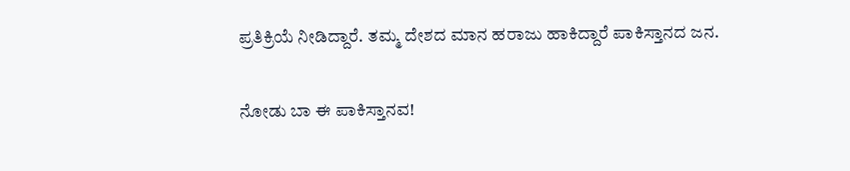ಪ್ರತಿಕ್ರಿಯೆ ನೀಡಿದ್ದಾರೆ. ತಮ್ಮ ದೇಶದ ಮಾನ ಹರಾಜು ಹಾಕಿದ್ದಾರೆ ಪಾಕಿಸ್ತಾನದ ಜನ.

ನೋಡು ಬಾ ಈ ಪಾಕಿಸ್ತಾನವ!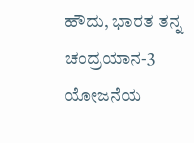ಹೌದು, ಭಾರತ ತನ್ನ ಚಂದ್ರಯಾನ-3 ಯೋಜನೆಯ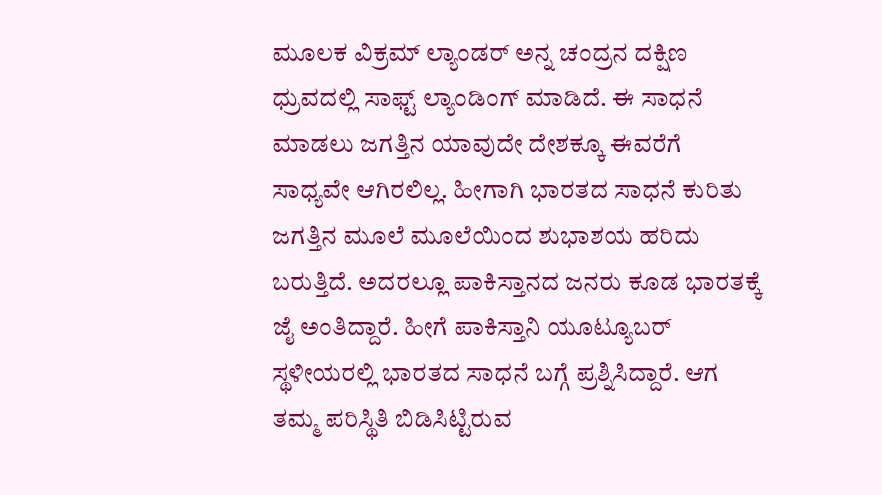ಮೂಲಕ ವಿಕ್ರಮ್ ಲ್ಯಾಂಡರ್ ಅನ್ನ ಚಂದ್ರನ ದಕ್ಷಿಣ ಧ್ರುವದಲ್ಲಿ ಸಾಫ್ಟ್ ಲ್ಯಾಂಡಿಂಗ್ ಮಾಡಿದೆ. ಈ ಸಾಧನೆ ಮಾಡಲು ಜಗತ್ತಿನ ಯಾವುದೇ ದೇಶಕ್ಕೂ ಈವರೆಗೆ ಸಾಧ್ಯವೇ ಆಗಿರಲಿಲ್ಲ. ಹೀಗಾಗಿ ಭಾರತದ ಸಾಧನೆ ಕುರಿತು ಜಗತ್ತಿನ ಮೂಲೆ ಮೂಲೆಯಿಂದ ಶುಭಾಶಯ ಹರಿದು ಬರುತ್ತಿದೆ. ಅದರಲ್ಲೂ ಪಾಕಿಸ್ತಾನದ ಜನರು ಕೂಡ ಭಾರತಕ್ಕೆ ಜೈ ಅಂತಿದ್ದಾರೆ. ಹೀಗೆ ಪಾಕಿಸ್ತಾನಿ ಯೂಟ್ಯೂಬರ್ ಸ್ಥಳೀಯರಲ್ಲಿ ಭಾರತದ ಸಾಧನೆ ಬಗ್ಗೆ ಪ್ರಶ್ನಿಸಿದ್ದಾರೆ. ಆಗ ತಮ್ಮ ಪರಿಸ್ಥಿತಿ ಬಿಡಿಸಿಟ್ಟಿರುವ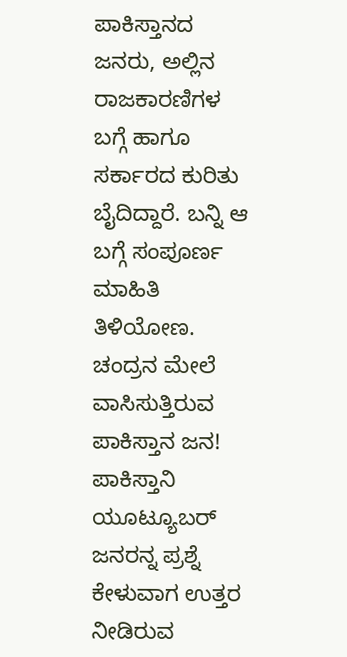ಪಾಕಿಸ್ತಾನದ ಜನರು, ಅಲ್ಲಿನ ರಾಜಕಾರಣಿಗಳ ಬಗ್ಗೆ ಹಾಗೂ ಸರ್ಕಾರದ ಕುರಿತು ಬೈದಿದ್ದಾರೆ. ಬನ್ನಿ ಆ ಬಗ್ಗೆ ಸಂಪೂರ್ಣ ಮಾಹಿತಿ ತಿಳಿಯೋಣ.
ಚಂದ್ರನ ಮೇಲೆ ವಾಸಿಸುತ್ತಿರುವ ಪಾಕಿಸ್ತಾನ ಜನ!
ಪಾಕಿಸ್ತಾನಿ ಯೂಟ್ಯೂಬರ್ ಜನರನ್ನ ಪ್ರಶ್ನೆ ಕೇಳುವಾಗ ಉತ್ತರ ನೀಡಿರುವ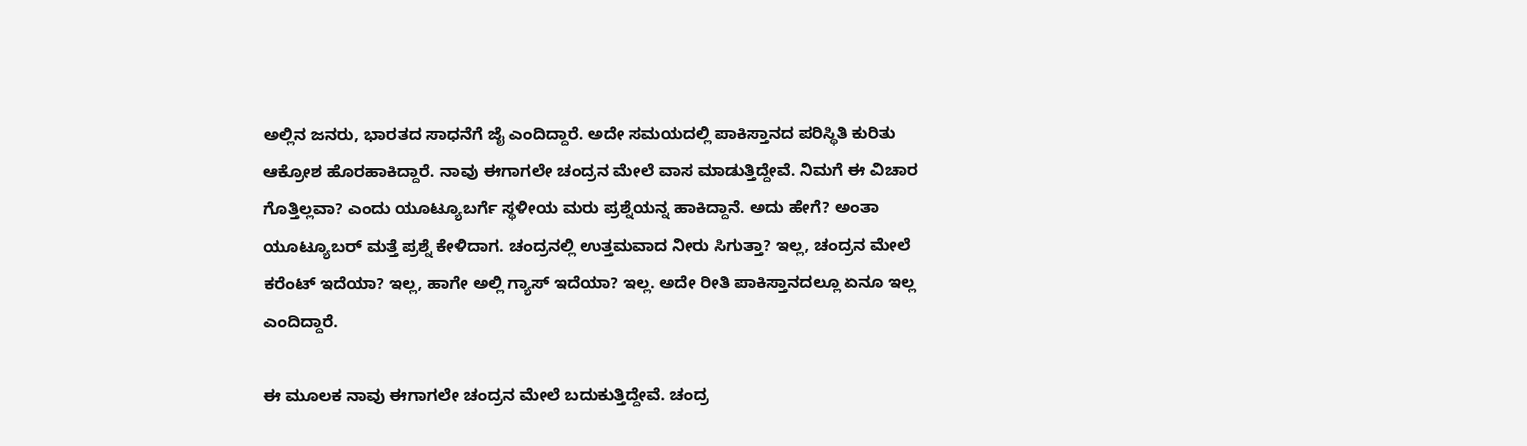ಅಲ್ಲಿನ ಜನರು, ಭಾರತದ ಸಾಧನೆಗೆ ಜೈ ಎಂದಿದ್ದಾರೆ. ಅದೇ ಸಮಯದಲ್ಲಿ ಪಾಕಿಸ್ತಾನದ ಪರಿಸ್ಥಿತಿ ಕುರಿತು ಆಕ್ರೋಶ ಹೊರಹಾಕಿದ್ದಾರೆ. ನಾವು ಈಗಾಗಲೇ ಚಂದ್ರನ ಮೇಲೆ ವಾಸ ಮಾಡುತ್ತಿದ್ದೇವೆ. ನಿಮಗೆ ಈ ವಿಚಾರ ಗೊತ್ತಿಲ್ಲವಾ? ಎಂದು ಯೂಟ್ಯೂಬರ್ಗೆ ಸ್ಥಳೀಯ ಮರು ಪ್ರಶ್ನೆಯನ್ನ ಹಾಕಿದ್ದಾನೆ. ಅದು ಹೇಗೆ? ಅಂತಾ ಯೂಟ್ಯೂಬರ್ ಮತ್ತೆ ಪ್ರಶ್ನೆ ಕೇಳಿದಾಗ. ಚಂದ್ರನಲ್ಲಿ ಉತ್ತಮವಾದ ನೀರು ಸಿಗುತ್ತಾ? ಇಲ್ಲ, ಚಂದ್ರನ ಮೇಲೆ ಕರೆಂಟ್ ಇದೆಯಾ? ಇಲ್ಲ, ಹಾಗೇ ಅಲ್ಲಿ ಗ್ಯಾಸ್ ಇದೆಯಾ? ಇಲ್ಲ. ಅದೇ ರೀತಿ ಪಾಕಿಸ್ತಾನದಲ್ಲೂ ಏನೂ ಇಲ್ಲ ಎಂದಿದ್ದಾರೆ.

ಈ ಮೂಲಕ ನಾವು ಈಗಾಗಲೇ ಚಂದ್ರನ ಮೇಲೆ ಬದುಕುತ್ತಿದ್ದೇವೆ. ಚಂದ್ರ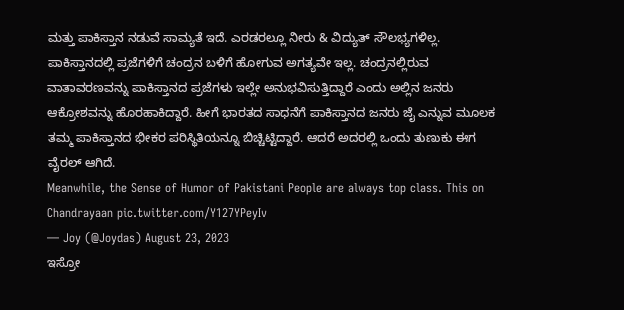ಮತ್ತು ಪಾಕಿಸ್ತಾನ ನಡುವೆ ಸಾಮ್ಯತೆ ಇದೆ. ಎರಡರಲ್ಲೂ ನೀರು & ವಿದ್ಯುತ್ ಸೌಲಭ್ಯಗಳಿಲ್ಲ. ಪಾಕಿಸ್ತಾನದಲ್ಲಿ ಪ್ರಜೆಗಳಿಗೆ ಚಂದ್ರನ ಬಳಿಗೆ ಹೋಗುವ ಅಗತ್ಯವೇ ಇಲ್ಲ. ಚಂದ್ರನಲ್ಲಿರುವ ವಾತಾವರಣವನ್ನು ಪಾಕಿಸ್ತಾನದ ಪ್ರಜೆಗಳು ಇಲ್ಲೇ ಅನುಭವಿಸುತ್ತಿದ್ದಾರೆ ಎಂದು ಅಲ್ಲಿನ ಜನರು ಆಕ್ರೋಶವನ್ನು ಹೊರಹಾಕಿದ್ದಾರೆ. ಹೀಗೆ ಭಾರತದ ಸಾಧನೆಗೆ ಪಾಕಿಸ್ತಾನದ ಜನರು ಜೈ ಎನ್ನುವ ಮೂಲಕ ತಮ್ಮ ಪಾಕಿಸ್ತಾನದ ಭೀಕರ ಪರಿಸ್ಥಿತಿಯನ್ನೂ ಬಿಚ್ಚಿಟ್ಟಿದ್ದಾರೆ. ಆದರೆ ಅದರಲ್ಲಿ ಒಂದು ತುಣುಕು ಈಗ ವೈರಲ್ ಆಗಿದೆ.
Meanwhile, the Sense of Humor of Pakistani People are always top class. This on Chandrayaan pic.twitter.com/Y127YPeyIv
— Joy (@Joydas) August 23, 2023
ಇಸ್ರೋ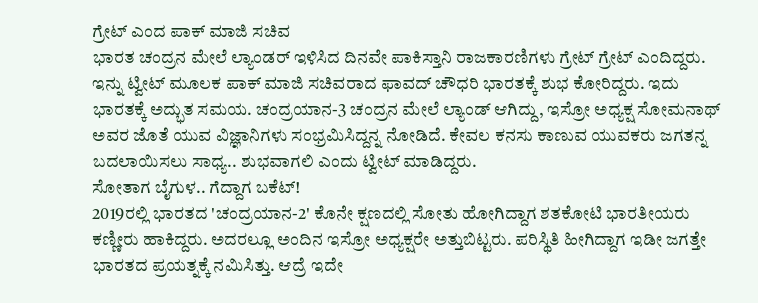ಗ್ರೇಟ್ ಎಂದ ಪಾಕ್ ಮಾಜಿ ಸಚಿವ
ಭಾರತ ಚಂದ್ರನ ಮೇಲೆ ಲ್ಯಾಂಡರ್ ಇಳಿಸಿದ ದಿನವೇ ಪಾಕಿಸ್ತಾನಿ ರಾಜಕಾರಣಿಗಳು ಗ್ರೇಟ್ ಗ್ರೇಟ್ ಎಂದಿದ್ದರು. ಇನ್ನು ಟ್ವೀಟ್ ಮೂಲಕ ಪಾಕ್ ಮಾಜಿ ಸಚಿವರಾದ ಫಾವದ್ ಚೌಧರಿ ಭಾರತಕ್ಕೆ ಶುಭ ಕೋರಿದ್ದರು. ಇದು ಭಾರತಕ್ಕೆ ಅದ್ಭುತ ಸಮಯ. ಚಂದ್ರಯಾನ-3 ಚಂದ್ರನ ಮೇಲೆ ಲ್ಯಾಂಡ್ ಆಗಿದ್ದು, ಇಸ್ರೋ ಅಧ್ಯಕ್ಷ ಸೋಮನಾಥ್ ಅವರ ಜೊತೆ ಯುವ ವಿಜ್ಞಾನಿಗಳು ಸಂಭ್ರಮಿಸಿದ್ದನ್ನ ನೋಡಿದೆ. ಕೇವಲ ಕನಸು ಕಾಣುವ ಯುವಕರು ಜಗತನ್ನ ಬದಲಾಯಿಸಲು ಸಾಧ್ಯ.. ಶುಭವಾಗಲಿ ಎಂದು ಟ್ವೀಟ್ ಮಾಡಿದ್ದರು.
ಸೋತಾಗ ಬೈಗುಳ.. ಗೆದ್ದಾಗ ಬಕೆಟ್!
2019ರಲ್ಲಿ ಭಾರತದ 'ಚಂದ್ರಯಾನ-2' ಕೊನೇ ಕ್ಷಣದಲ್ಲಿ ಸೋತು ಹೋಗಿದ್ದಾಗ ಶತಕೋಟಿ ಭಾರತೀಯರು ಕಣ್ಣೀರು ಹಾಕಿದ್ದರು. ಅದರಲ್ಲೂ ಅಂದಿನ ಇಸ್ರೋ ಅಧ್ಯಕ್ಷರೇ ಅತ್ತುಬಿಟ್ಟರು. ಪರಿಸ್ಥಿತಿ ಹೀಗಿದ್ದಾಗ ಇಡೀ ಜಗತ್ತೇ ಭಾರತದ ಪ್ರಯತ್ನಕ್ಕೆ ನಮಿಸಿತ್ತು. ಆದ್ರೆ ಇದೇ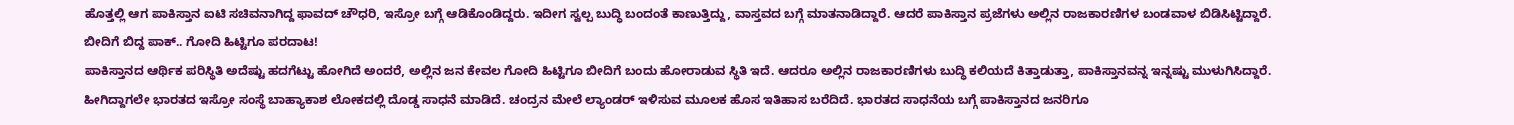ಹೊತ್ತಲ್ಲಿ ಆಗ ಪಾಕಿಸ್ತಾನ ಐಟಿ ಸಚಿವನಾಗಿದ್ದ ಫಾವದ್ ಚೌಧರಿ, ಇಸ್ರೋ ಬಗ್ಗೆ ಆಡಿಕೊಂಡಿದ್ದರು. ಇದೀಗ ಸ್ವಲ್ಪ ಬುದ್ಧಿ ಬಂದಂತೆ ಕಾಣುತ್ತಿದ್ದು, ವಾಸ್ತವದ ಬಗ್ಗೆ ಮಾತನಾಡಿದ್ದಾರೆ. ಆದರೆ ಪಾಕಿಸ್ತಾನ ಪ್ರಜೆಗಳು ಅಲ್ಲಿನ ರಾಜಕಾರಣಿಗಳ ಬಂಡವಾಳ ಬಿಡಿಸಿಟ್ಟಿದ್ದಾರೆ.
ಬೀದಿಗೆ ಬಿದ್ದ ಪಾಕ್.. ಗೋದಿ ಹಿಟ್ಟಿಗೂ ಪರದಾಟ!
ಪಾಕಿಸ್ತಾನದ ಆರ್ಥಿಕ ಪರಿಸ್ಥಿತಿ ಅದೆಷ್ಟು ಹದಗೆಟ್ಟು ಹೋಗಿದೆ ಅಂದರೆ, ಅಲ್ಲಿನ ಜನ ಕೇವಲ ಗೋದಿ ಹಿಟ್ಟಿಗೂ ಬೀದಿಗೆ ಬಂದು ಹೋರಾಡುವ ಸ್ಥಿತಿ ಇದೆ. ಆದರೂ ಅಲ್ಲಿನ ರಾಜಕಾರಣಿಗಳು ಬುದ್ಧಿ ಕಲಿಯದೆ ಕಿತ್ತಾಡುತ್ತಾ, ಪಾಕಿಸ್ತಾನವನ್ನ ಇನ್ನಷ್ಟು ಮುಳುಗಿಸಿದ್ದಾರೆ. ಹೀಗಿದ್ದಾಗಲೇ ಭಾರತದ ಇಸ್ರೋ ಸಂಸ್ಥೆ ಬಾಹ್ಯಾಕಾಶ ಲೋಕದಲ್ಲಿ ದೊಡ್ಡ ಸಾಧನೆ ಮಾಡಿದೆ. ಚಂದ್ರನ ಮೇಲೆ ಲ್ಯಾಂಡರ್ ಇಳಿಸುವ ಮೂಲಕ ಹೊಸ ಇತಿಹಾಸ ಬರೆದಿದೆ. ಭಾರತದ ಸಾಧನೆಯ ಬಗ್ಗೆ ಪಾಕಿಸ್ತಾನದ ಜನರಿಗೂ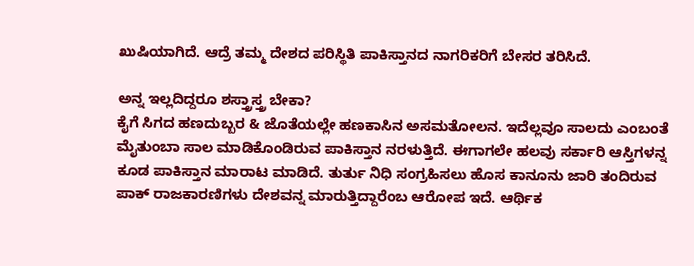ಖುಷಿಯಾಗಿದೆ. ಆದ್ರೆ ತಮ್ಮ ದೇಶದ ಪರಿಸ್ಥಿತಿ ಪಾಕಿಸ್ತಾನದ ನಾಗರಿಕರಿಗೆ ಬೇಸರ ತರಿಸಿದೆ.

ಅನ್ನ ಇಲ್ಲದಿದ್ದರೂ ಶಸ್ತ್ರಾಸ್ತ್ರ ಬೇಕಾ?
ಕೈಗೆ ಸಿಗದ ಹಣದುಬ್ಬರ & ಜೊತೆಯಲ್ಲೇ ಹಣಕಾಸಿನ ಅಸಮತೋಲನ. ಇದೆಲ್ಲವೂ ಸಾಲದು ಎಂಬಂತೆ ಮೈತುಂಬಾ ಸಾಲ ಮಾಡಿಕೊಂಡಿರುವ ಪಾಕಿಸ್ತಾನ ನರಳುತ್ತಿದೆ. ಈಗಾಗಲೇ ಹಲವು ಸರ್ಕಾರಿ ಆಸ್ತಿಗಳನ್ನ ಕೂಡ ಪಾಕಿಸ್ತಾನ ಮಾರಾಟ ಮಾಡಿದೆ. ತುರ್ತು ನಿಧಿ ಸಂಗ್ರಹಿಸಲು ಹೊಸ ಕಾನೂನು ಜಾರಿ ತಂದಿರುವ ಪಾಕ್ ರಾಜಕಾರಣಿಗಳು ದೇಶವನ್ನ ಮಾರುತ್ತಿದ್ದಾರೆಂಬ ಆರೋಪ ಇದೆ. ಆರ್ಥಿಕ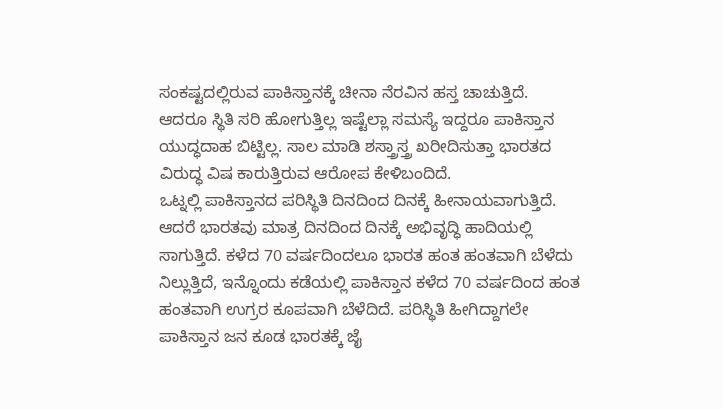ಸಂಕಷ್ಟದಲ್ಲಿರುವ ಪಾಕಿಸ್ತಾನಕ್ಕೆ ಚೀನಾ ನೆರವಿನ ಹಸ್ತ ಚಾಚುತ್ತಿದೆ. ಆದರೂ ಸ್ಥಿತಿ ಸರಿ ಹೋಗುತ್ತಿಲ್ಲ ಇಷ್ಟೆಲ್ಲಾ ಸಮಸ್ಯೆ ಇದ್ದರೂ ಪಾಕಿಸ್ತಾನ ಯುದ್ಧದಾಹ ಬಿಟ್ಟಿಲ್ಲ. ಸಾಲ ಮಾಡಿ ಶಸ್ತ್ರಾಸ್ತ್ರ ಖರೀದಿಸುತ್ತಾ ಭಾರತದ ವಿರುದ್ಧ ವಿಷ ಕಾರುತ್ತಿರುವ ಆರೋಪ ಕೇಳಿಬಂದಿದೆ.
ಒಟ್ನಲ್ಲಿ ಪಾಕಿಸ್ತಾನದ ಪರಿಸ್ಥಿತಿ ದಿನದಿಂದ ದಿನಕ್ಕೆ ಹೀನಾಯವಾಗುತ್ತಿದೆ. ಆದರೆ ಭಾರತವು ಮಾತ್ರ ದಿನದಿಂದ ದಿನಕ್ಕೆ ಅಭಿವೃದ್ಧಿ ಹಾದಿಯಲ್ಲಿ ಸಾಗುತ್ತಿದೆ. ಕಳೆದ 70 ವರ್ಷದಿಂದಲೂ ಭಾರತ ಹಂತ ಹಂತವಾಗಿ ಬೆಳೆದು ನಿಲ್ಲುತ್ತಿದೆ, ಇನ್ನೊಂದು ಕಡೆಯಲ್ಲಿ ಪಾಕಿಸ್ತಾನ ಕಳೆದ 70 ವರ್ಷದಿಂದ ಹಂತ ಹಂತವಾಗಿ ಉಗ್ರರ ಕೂಪವಾಗಿ ಬೆಳೆದಿದೆ. ಪರಿಸ್ಥಿತಿ ಹೀಗಿದ್ದಾಗಲೇ ಪಾಕಿಸ್ತಾನ ಜನ ಕೂಡ ಭಾರತಕ್ಕೆ ಜೈ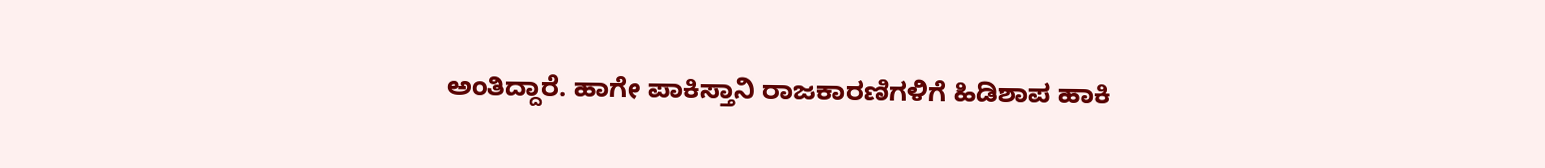ಅಂತಿದ್ದಾರೆ. ಹಾಗೇ ಪಾಕಿಸ್ತಾನಿ ರಾಜಕಾರಣಿಗಳಿಗೆ ಹಿಡಿಶಾಪ ಹಾಕಿ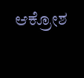ಆಕ್ರೋಶ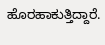ಹೊರಹಾಕುತ್ತಿದ್ದಾರೆ.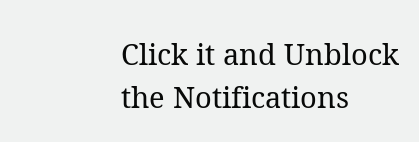Click it and Unblock the Notifications